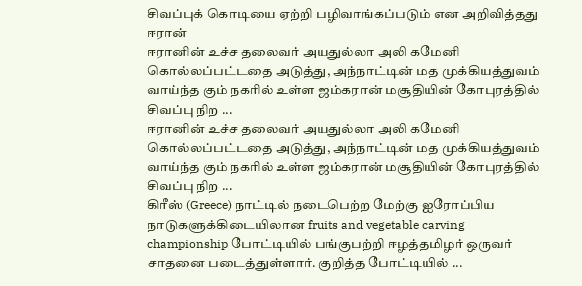சிவப்புக் கொடியை ஏற்றி பழிவாங்கப்படும் என அறிவித்தது ஈரான்
ஈரானின் உச்ச தலைவர் அயதுல்லா அலி கமேனி கொல்லப்பட்டதை அடுத்து, அந்நாட்டின் மத முக்கியத்துவம் வாய்ந்த கும் நகரில் உள்ள ஜம்கரான் மசூதியின் கோபுரத்தில் சிவப்பு நிற ...
ஈரானின் உச்ச தலைவர் அயதுல்லா அலி கமேனி கொல்லப்பட்டதை அடுத்து, அந்நாட்டின் மத முக்கியத்துவம் வாய்ந்த கும் நகரில் உள்ள ஜம்கரான் மசூதியின் கோபுரத்தில் சிவப்பு நிற ...
கிரீஸ் (Greece) நாட்டில் நடைபெற்ற மேற்கு ஐரோப்பிய நாடுகளுக்கிடையிலான fruits and vegetable carving championship போட்டியில் பங்குபற்றி ஈழத்தமிழர் ஒருவர் சாதனை படைத்துள்ளார். குறித்த போட்டியில் ...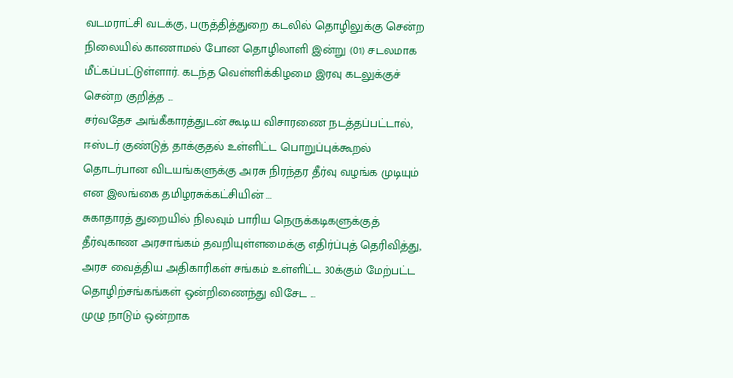வடமராட்சி வடக்கு, பருத்தித்துறை கடலில் தொழிலுக்கு சென்ற நிலையில் காணாமல் போன தொழிலாளி இன்று (01) சடலமாக மீட்கப்பட்டுள்ளார். கடந்த வெள்ளிக்கிழமை இரவு கடலுக்குச் சென்ற குறித்த ...
சர்வதேச அங்கீகாரத்துடன் கூடிய விசாரணை நடத்தப்பட்டால், ஈஸ்டர் குண்டுத் தாக்குதல் உள்ளிட்ட பொறுப்புக்கூறல் தொடர்பான விடயங்களுக்கு அரசு நிரந்தர தீர்வு வழங்க முடியும் என இலங்கை தமிழரசுக்கட்சியின் ...
சுகாதாரத் துறையில் நிலவும் பாரிய நெருக்கடிகளுக்குத் தீர்வுகாண அரசாங்கம் தவறியுள்ளமைக்கு எதிர்ப்புத் தெரிவித்து, அரச வைத்திய அதிகாரிகள் சங்கம் உள்ளிட்ட 30க்கும் மேற்பட்ட தொழிற்சங்கங்கள் ஒன்றிணைந்து விசேட ...
முழு நாடும் ஒன்றாக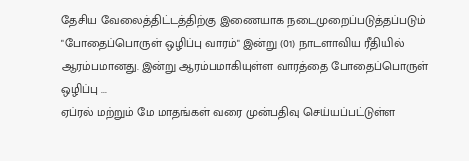தேசிய வேலைத்திட்டத்திற்கு இணையாக நடைமுறைப்படுத்தப்படும் "போதைப்பொருள் ஒழிப்பு வாரம்" இன்று (01) நாடளாவிய ரீதியில் ஆரம்பமானது. இன்று ஆரம்பமாகியுள்ள வாரத்தை போதைப்பொருள் ஒழிப்பு ...
ஏப்ரல் மற்றும் மே மாதங்கள் வரை முன்பதிவு செய்யப்பட்டுள்ள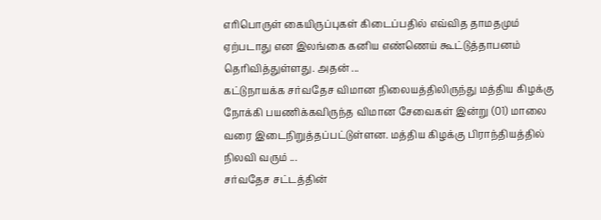எரிபொருள் கையிருப்புகள் கிடைப்பதில் எவ்வித தாமதமும் ஏற்படாது என இலங்கை கனிய எண்ணெய் கூட்டுத்தாபனம் தெரிவித்துள்ளது. அதன் ...
கட்டுநாயக்க சர்வதேச விமான நிலையத்திலிருந்து மத்திய கிழக்கு நோக்கி பயணிக்கவிருந்த விமான சேவைகள் இன்று (01) மாலை வரை இடைநிறுத்தப்பட்டுள்ளன. மத்திய கிழக்கு பிராந்தியத்தில் நிலவி வரும் ...
சர்வதேச சட்டத்தின்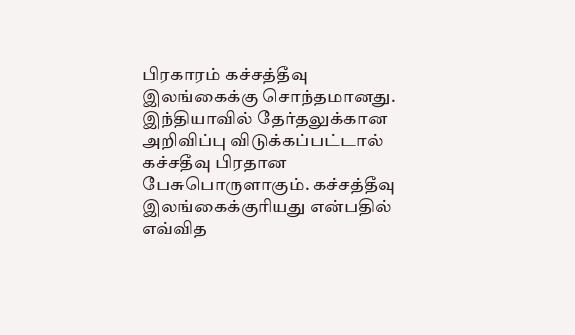பிரகாரம் கச்சத்தீவு இலங்கைக்கு சொந்தமானது. இந்தியாவில் தேர்தலுக்கான அறிவிப்பு விடுக்கப்பட்டால் கச்சதீவு பிரதான பேசுபொருளாகும். கச்சத்தீவு இலங்கைக்குரியது என்பதில் எவ்வித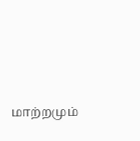மாற்றமும்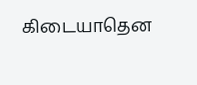கிடையாதென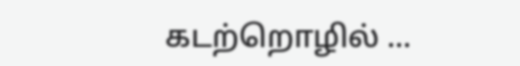கடற்றொழில் ...